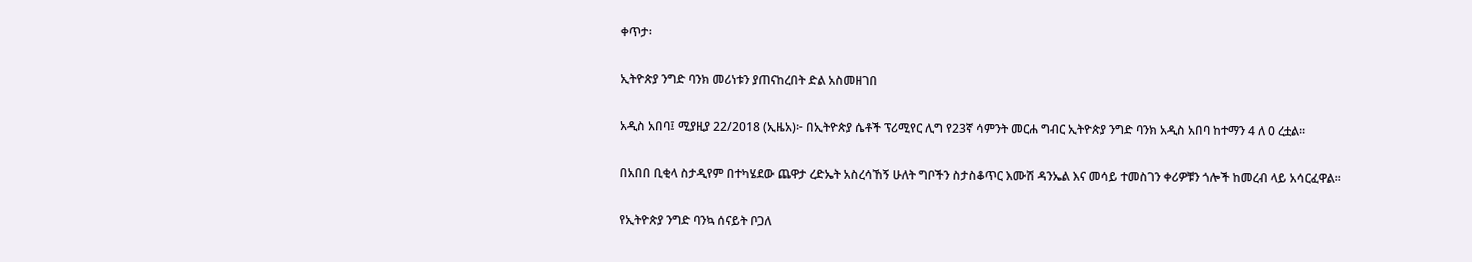ቀጥታ፡

ኢትዮጵያ ንግድ ባንክ መሪነቱን ያጠናከረበት ድል አስመዘገበ

አዲስ አበባ፤ ሚያዚያ 22/2018 (ኢዜአ)፦ በኢትዮጵያ ሴቶች ፕሪሚየር ሊግ የ23ኛ ሳምንት መርሐ ግብር ኢትዮጵያ ንግድ ባንክ አዲስ አበባ ከተማን 4 ለ 0 ረቷል።

በአበበ ቢቂላ ስታዲየም በተካሄደው ጨዋታ ረድኤት አስረሳኸኝ ሁለት ግቦችን ስታስቆጥር እሙሽ ዳንኤል እና መሳይ ተመስገን ቀሪዎቹን ጎሎች ከመረብ ላይ አሳርፈዋል።

የኢትዮጵያ ንግድ ባንኳ ሰናይት ቦጋለ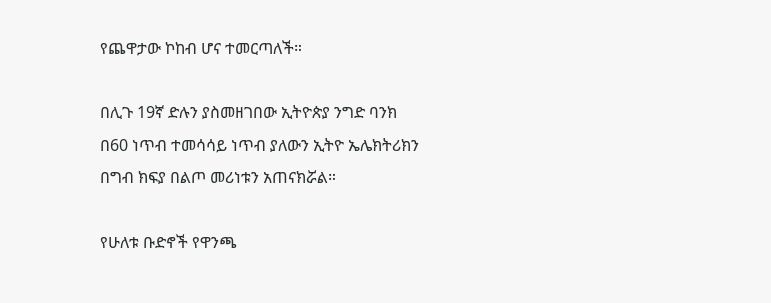የጨዋታው ኮከብ ሆና ተመርጣለች።

በሊጉ 19ኛ ድሉን ያስመዘገበው ኢትዮጵያ ንግድ ባንክ በ60 ነጥብ ተመሳሳይ ነጥብ ያለውን ኢትዮ ኤሌክትሪክን በግብ ክፍያ በልጦ መሪነቱን አጠናክሯል።

የሁለቱ ቡድኖች የዋንጫ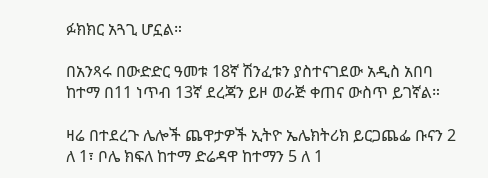ፉክክር አጓጊ ሆኗል።

በአንጻሩ በውድድር ዓመቱ 18ኛ ሽንፈቱን ያስተናገደው አዲስ አበባ ከተማ በ11 ነጥብ 13ኛ ደረጃን ይዞ ወራጅ ቀጠና ውስጥ ይገኛል።

ዛሬ በተደረጉ ሌሎች ጨዋታዎች ኢትዮ ኤሌክትሪክ ይርጋጨፌ ቡናን 2 ለ 1፣ ቦሌ ክፍለ ከተማ ድሬዳዋ ከተማን 5 ለ 1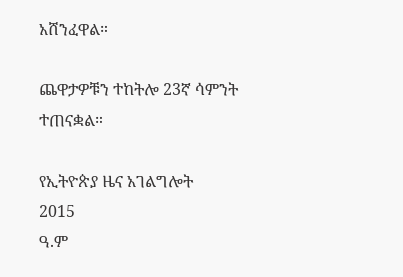አሸንፈዋል።

ጨዋታዎቹን ተከትሎ 23ኛ ሳምንት ተጠናቋል።

የኢትዮጵያ ዜና አገልግሎት
2015
ዓ.ም